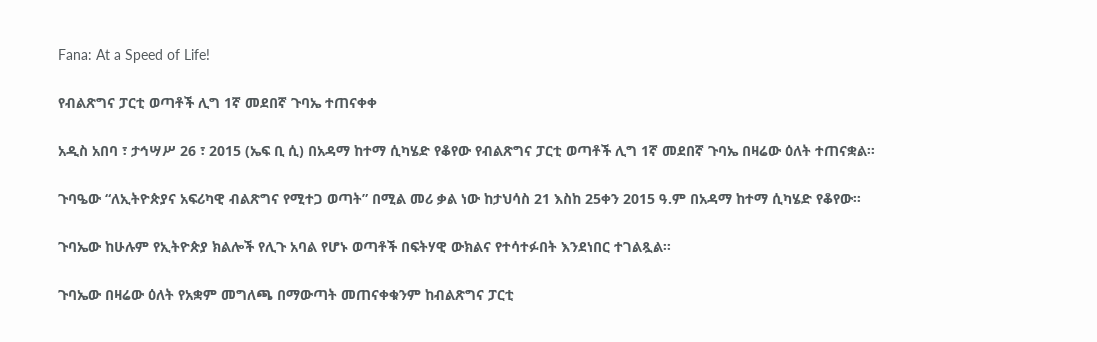Fana: At a Speed of Life!

የብልጽግና ፓርቲ ወጣቶች ሊግ 1ኛ መደበኛ ጉባኤ ተጠናቀቀ

አዲስ አበባ ፣ ታኅሣሥ 26 ፣ 2015 (ኤፍ ቢ ሲ) በአዳማ ከተማ ሲካሄድ የቆየው የብልጽግና ፓርቲ ወጣቶች ሊግ 1ኛ መደበኛ ጉባኤ በዛሬው ዕለት ተጠናቋል፡፡

ጉባዔው “ለኢትዮጵያና አፍሪካዊ ብልጽግና የሚተጋ ወጣት” በሚል መሪ ቃል ነው ከታህሳስ 21 እስከ 25ቀን 2015 ዓ.ም በአዳማ ከተማ ሲካሄድ የቆየው፡፡

ጉባኤው ከሁሉም የኢትዮጵያ ክልሎች የሊጉ አባል የሆኑ ወጣቶች በፍትሃዊ ውክልና የተሳተፉበት እንደነበር ተገልጿል፡፡

ጉባኤው በዛሬው ዕለት የአቋም መግለጫ በማውጣት መጠናቀቁንም ከብልጽግና ፓርቲ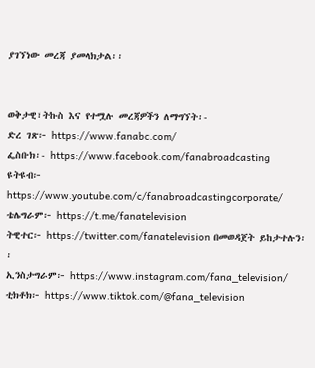ያገኘነው መረጃ ያመላክታል፡፡


ወቅታዊ፣ትኩስ እና የተሟሉ መረጃዎችን ለማግኘት፡-
ድረ ገጽ፦ https://www.fanabc.com/
ፌስቡክ፡- https://www.facebook.com/fanabroadcasting
ዩትዩብ፦ https://www.youtube.com/c/fanabroadcastingcorporate/
ቴሌግራም፦ https://t.me/fanatelevision
ትዊተር፦ https://twitter.com/fanatelevision በመወዳጀት ይከታተሉን፡፡
ኢንስታግራም፦ https://www.instagram.com/fana_television/
ቲክቶክ፦ https://www.tiktok.com/@fana_television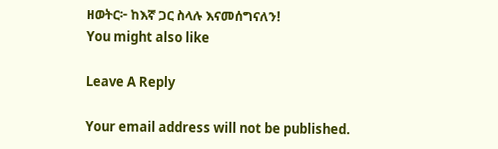ዘወትር፦ ከእኛ ጋር ስላሉ እናመሰግናለን!
You might also like

Leave A Reply

Your email address will not be published.